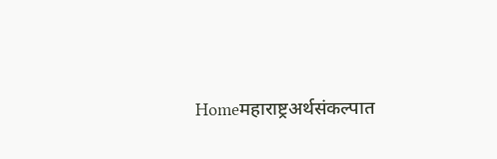Homeमहाराष्ट्रअर्थसंकल्पात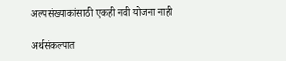अल्पसंख्याकांसाठी एकही नवी योजना नाही

अर्थसंकल्पात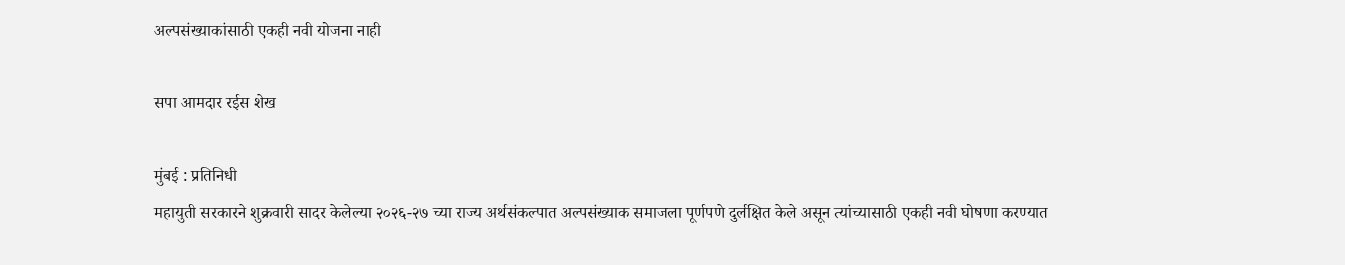अल्पसंख्याकांसाठी एकही नवी योजना नाही

सपा आमदार रईस शेख

मुंबई : प्रतिनिधी
महायुती सरकारने शुक्रवारी सादर केलेल्या २०२६-२७ च्या राज्य अर्थसंकल्पात अल्पसंख्याक समाजला पूर्णपणे दुर्लक्षित केले असून त्यांच्यासाठी एकही नवी घोषणा करण्यात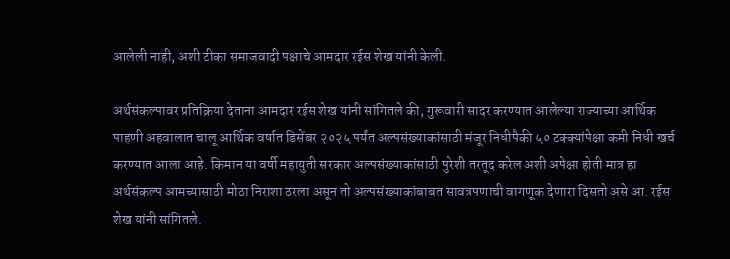आलेली नाही, अशी टीका समाजवादी पक्षाचे आमदार रईस शेख यांनी केली.

अर्थसंकल्पावर प्रतिक्रिया देताना आमदार रईस शेख यांनी सांगितले की, गुरूवारी सादर करण्यात आलेल्या राज्याच्या आर्थिक पाहणी अहवालात चालू आर्थिक वर्षात डिसेंबर २०२५ पर्यंत अल्पसंख्याकांसाठी मंजूर निधीपैकी ५० टक्क्यांपेक्षा कमी निधी खर्च करण्यात आला आहे. किमान या वर्षी महायुती सरकार अल्पसंख्याकांसाठी पुरेशी तरतूद करेल अशी अपेक्षा होती मात्र हा अर्थसंकल्प आमच्यासाठी मोठा निराशा ठरला असून तो अल्पसंख्याकांबाबत सावत्रपणाची वागणूक देणारा दिसतो असे आ. रईस शेख यांनी सांगितले.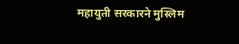महायुती सरकारने मुस्लिम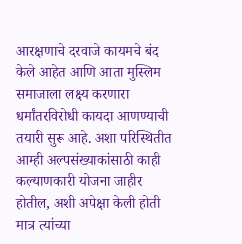आरक्षणाचे दरवाजे कायमचे बंद केले आहेत आणि आता मुस्लिम समाजाला लक्ष्य करणारा धर्मांतरविरोधी कायदा आणण्याची तयारी सुरू आहे. अशा परिस्थितीत आम्ही अल्पसंख्याकांसाठी काही कल्याणकारी योजना जाहीर होतील, अशी अपेक्षा केली होती मात्र त्यांच्या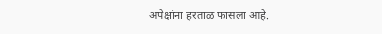अपेक्षांना हरताळ फासला आहे.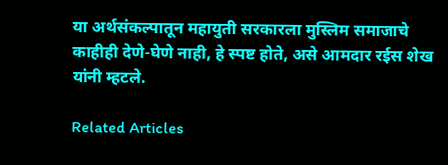या अर्थसंकल्पातून महायुती सरकारला मुस्लिम समाजाचे काहीही देणे-घेणे नाही, हे स्पष्ट होते, असे आमदार रईस शेख यांनी म्हटले.

Related Articles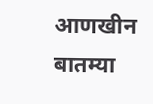आणखीन बातम्या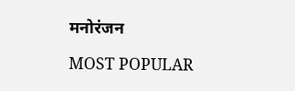मनोरंजन

MOST POPULAR